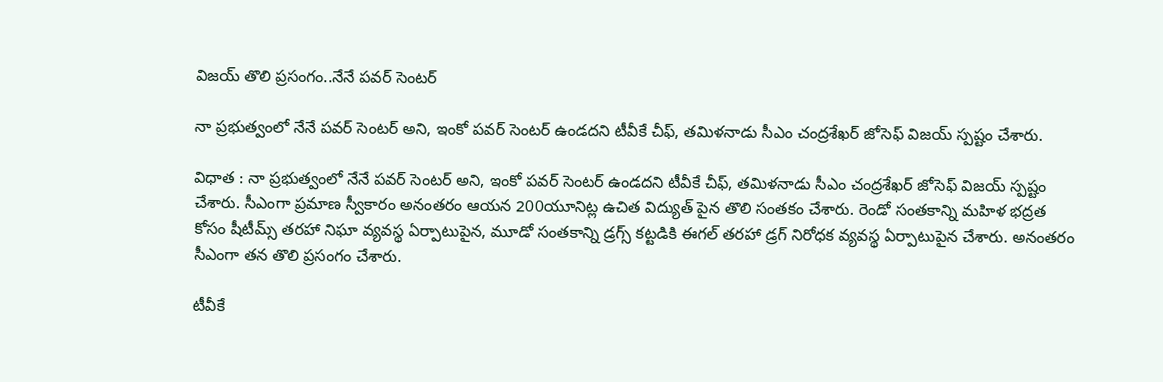విజయ్ తొలి ప్రసంగం..నేనే పవర్ సెంటర్

నా ప్రభుత్వంలో నేనే పవర్ సెంటర్ అని, ఇంకో పవర్ సెంటర్ ఉండదని టీవీకే చీఫ్, తమిళనాడు సీఎం చంద్రశేఖర్ జోసెఫ్ విజయ్ స్పష్టం చేశారు.

విధాత : నా ప్రభుత్వంలో నేనే పవర్ సెంటర్ అని, ఇంకో పవర్ సెంటర్ ఉండదని టీవీకే చీఫ్, తమిళనాడు సీఎం చంద్రశేఖర్ జోసెఫ్ విజయ్ స్పష్టం చేశారు. సీఎంగా ప్రమాణ స్వీకారం అనంతరం ఆయన 200యూనిట్ల ఉచిత విద్యుత్ పైన తొలి సంతకం చేశారు. రెండో సంతకాన్ని మహిళ భద్రత కోసం షీటీమ్స్ తరహా నిఘా వ్యవస్థ ఏర్పాటుపైన, మూడో సంతకాన్ని డ్రగ్స్ కట్టడికి ఈగల్ తరహా డ్రగ్ నిరోధక వ్యవస్థ ఏర్పాటుపైన చేశారు. అనంతరం సీఎంగా తన తొలి ప్రసంగం చేశారు.

టీవీకే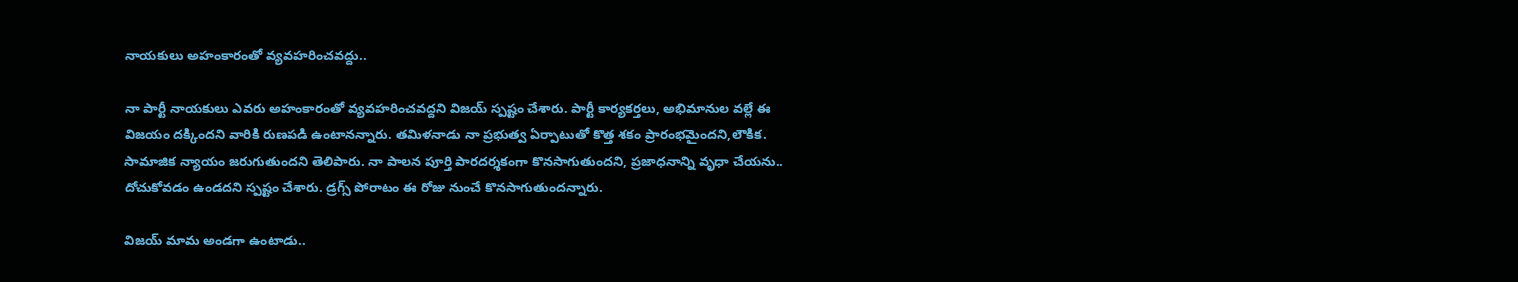నాయకులు అహంకారంతో వ్యవహరించవద్దు..

నా పార్టీ నాయకులు ఎవరు అహంకారంతో వ్యవహరించవద్దని విజయ్ స్పష్టం చేశారు. పార్టీ కార్యకర్తలు, అభిమానుల వల్లే ఈ విజయం దక్కిందని వారికి రుణపడి ఉంటానన్నారు. తమిళనాడు నా ప్రభుత్వ ఏర్పాటుతో కొత్త శకం ప్రారంభమైందని,లౌకిక. సామాజిక న్యాయం జరుగుతుందని తెలిపారు. నా పాలన పూర్తి పారదర్శకంగా కొనసాగుతుందని, ప్రజాధనాన్ని వృధా చేయను.. దోచుకోవడం ఉండదని స్పష్టం చేశారు. డ్రగ్స్ పోరాటం ఈ రోజు నుంచే కొనసాగుతుందన్నారు.

విజయ్ మామ అండగా ఉంటాడు..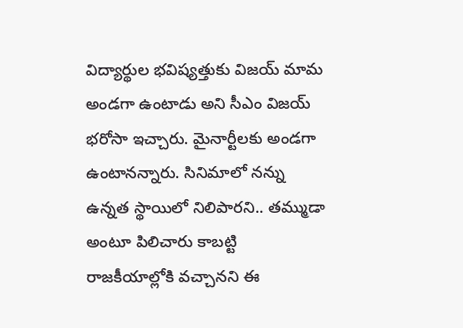విద్యార్థుల భవిష్యత్తుకు విజయ్ మామ అండగా ఉంటాడు అని సీఎం విజయ్ భరోసా ఇచ్చారు. మైనార్టీలకు అండగా ఉంటానన్నారు. సినిమాలో నన్ను ఉన్నత స్థాయిలో నిలిపారని.. తమ్ముడా అంటూ పిలిచారు కాబట్టి రాజకీయాల్లోకి వచ్చానని ఈ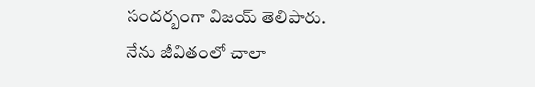సందర్బంగా విజయ్ తెలిపారు. నేను జీవితంలో చాలా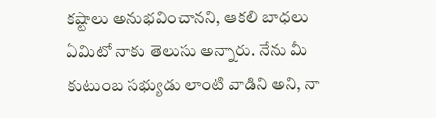కష్టాలు అనుభవించానని, ఆకలి బాధలు ఏమిటో నాకు తెలుసు అన్నారు. నేను మీ కుటుంబ సభ్యుడు లాంటి వాడిని అని, నా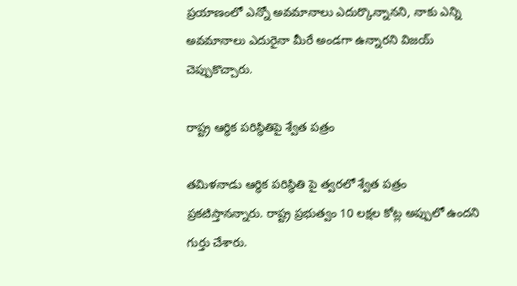ప్రయాణంలో ఎన్నో అవమానాలు ఎదుర్కొన్నానని, నాకు ఎన్ని అవమానాలు ఎదురైనా మీరే అండగా ఉన్నారని విజయ్ చెప్పుకొచ్చారు.

రాష్ట్ర ఆర్థిక పరిస్థితిపై శ్వేత పత్రం

తమిళనాడు ఆర్థిక పరిస్థితి పై త్వరలో శ్వేత పత్రం ప్రకటిస్తానన్నారు. రాష్ట్ర ప్రభుత్వం 10 లక్షల కోట్ల అప్పులో ఉందని గుర్తు చేశారు.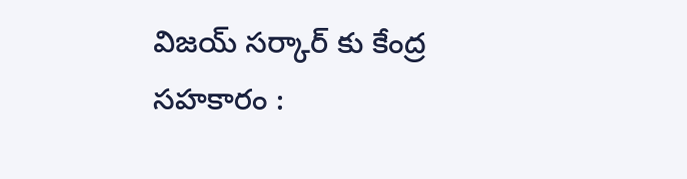విజయ్ సర్కార్ కు కేంద్ర సహకారం :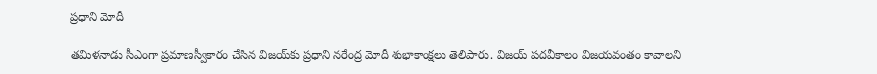ప్రధాని మోదీ

తమిళనాడు సీఎంగా ప్రమాణస్వీకారం చేసిన విజయ్‌కు ప్రధాని నరేంద్ర మోదీ శుభాకాంక్షలు తెలిపారు. విజయ్‌ పదవీకాలం విజయవంతం కావాలని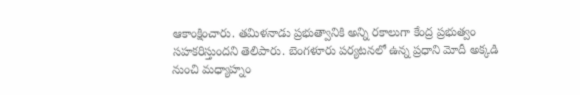ఆకాంక్షించారు. తమిళనాడు ప్రభుత్వానికి అన్ని రకాలుగా కేంద్ర ప్రభుత్వం సహకరిస్తుందని తెలిపారు. బెంగళూరు పర్యటనలో ఉన్న ప్రధాని మోదీ అక్కడి నుంచి మధ్యాహ్నం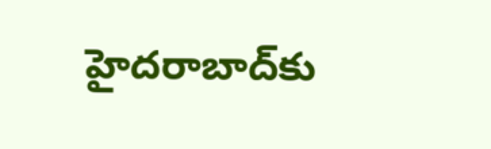హైదరాబాద్‌కు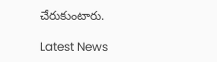చేరుకుంటారు.

Latest News